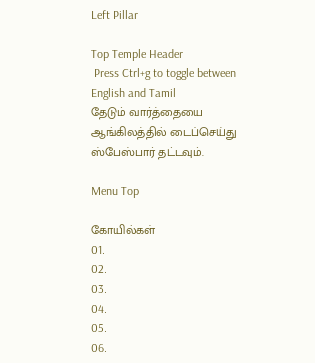Left Pillar

Top Temple Header
 Press Ctrl+g to toggle between English and Tamil
தேடும் வார்த்தையை ஆங்கிலத்தில் டைப்செய்து ஸ்பேஸ்பார் தட்டவும்.

Menu Top

கோயில்கள்
01.
02.
03.
04.
05.
06.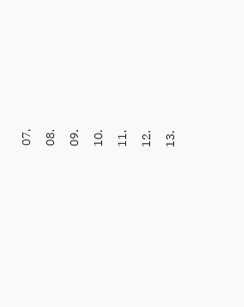07.
08.
09.
10.
11.
12.
13.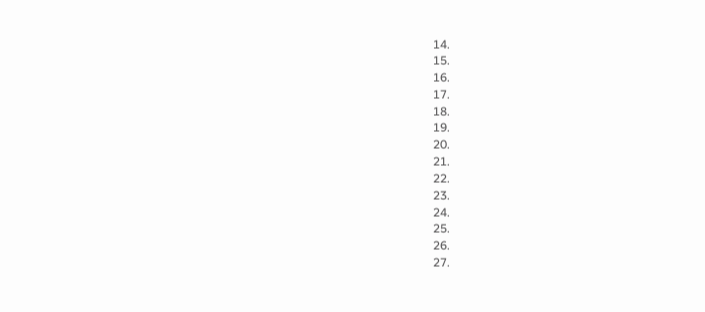14.
15.
16.
17.
18.
19.
20.
21.
22.
23.
24.
25.
26.
27.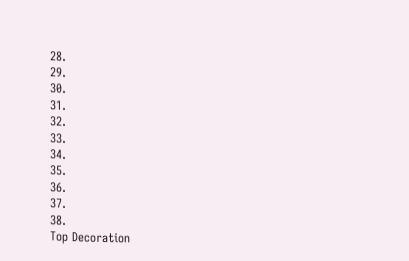28.
29.
30.
31.
32.
33.
34.
35.
36.
37.
38.
Top Decoration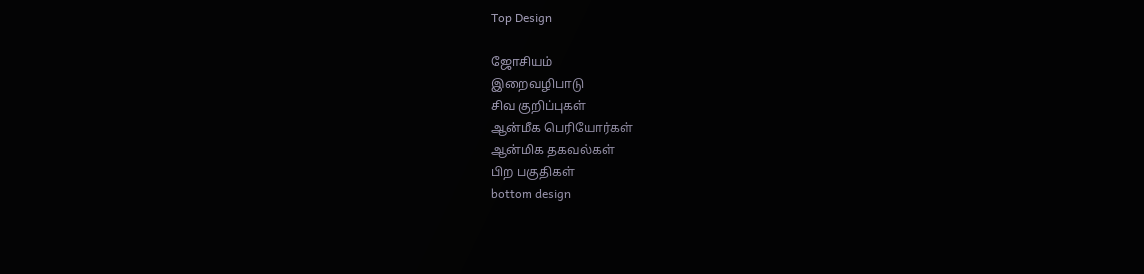Top Design

ஜோசியம்
இறைவழிபாடு
சிவ குறிப்புகள்
ஆன்மீக பெரியோர்கள்
ஆன்மிக தகவல்கள்
பிற பகுதிகள்
bottom design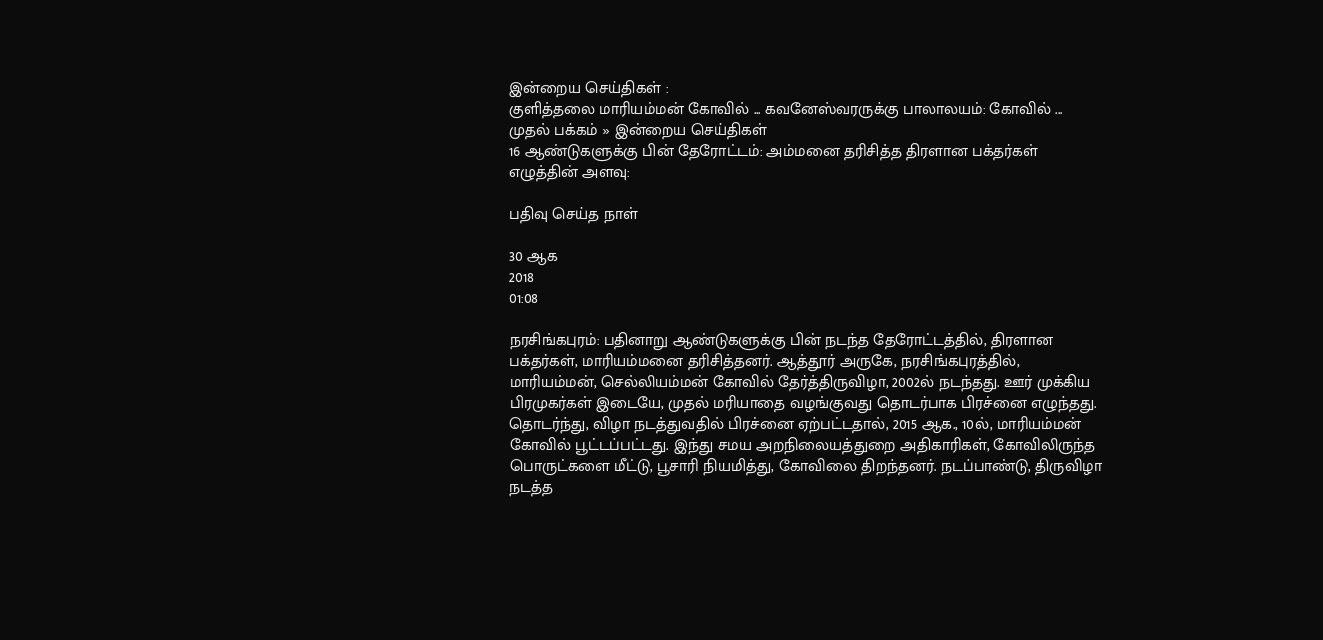இன்றைய செய்திகள் :
குளித்தலை மாரியம்மன் கோவில் ... கவனேஸ்வரருக்கு பாலாலயம்: கோவில் ...
முதல் பக்கம் » இன்றைய செய்திகள்
16 ஆண்டுகளுக்கு பின் தேரோட்டம்: அம்மனை தரிசித்த திரளான பக்தர்கள்
எழுத்தின் அளவு:

பதிவு செய்த நாள்

30 ஆக
2018
01:08

நரசிங்கபுரம்: பதினாறு ஆண்டுகளுக்கு பின் நடந்த தேரோட்டத்தில், திரளான பக்தர்கள், மாரியம்மனை தரிசித்தனர். ஆத்தூர் அருகே, நரசிங்கபுரத்தில், மாரியம்மன், செல்லியம்மன் கோவில் தேர்த்திருவிழா, 2002ல் நடந்தது. ஊர் முக்கிய பிரமுகர்கள் இடையே, முதல் மரியாதை வழங்குவது தொடர்பாக பிரச்னை எழுந்தது. தொடர்ந்து, விழா நடத்துவதில் பிரச்னை ஏற்பட்டதால், 2015 ஆக., 10ல், மாரியம்மன் கோவில் பூட்டப்பட்டது. இந்து சமய அறநிலையத்துறை அதிகாரிகள், கோவிலிருந்த பொருட்களை மீட்டு, பூசாரி நியமித்து, கோவிலை திறந்தனர். நடப்பாண்டு, திருவிழா நடத்த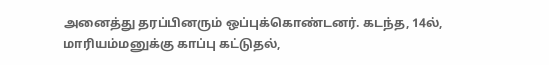அனைத்து தரப்பினரும் ஒப்புக்கொண்டனர். கடந்த, 14ல், மாரியம்மனுக்கு காப்பு கட்டுதல்,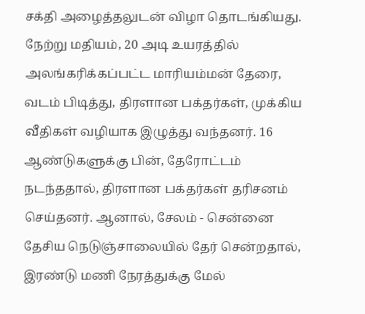சக்தி அழைத்தலுடன் விழா தொடங்கியது. நேற்று மதியம், 20 அடி உயரத்தில் அலங்கரிக்கப்பட்ட மாரியம்மன் தேரை, வடம் பிடித்து, திரளான பக்தர்கள், முக்கிய வீதிகள் வழியாக இழுத்து வந்தனர். 16 ஆண்டுகளுக்கு பின், தேரோட்டம் நடந்ததால், திரளான பக்தர்கள் தரிசனம் செய்தனர். ஆனால், சேலம் - சென்னை தேசிய நெடுஞ்சாலையில் தேர் சென்றதால், இரண்டு மணி நேரத்துக்கு மேல்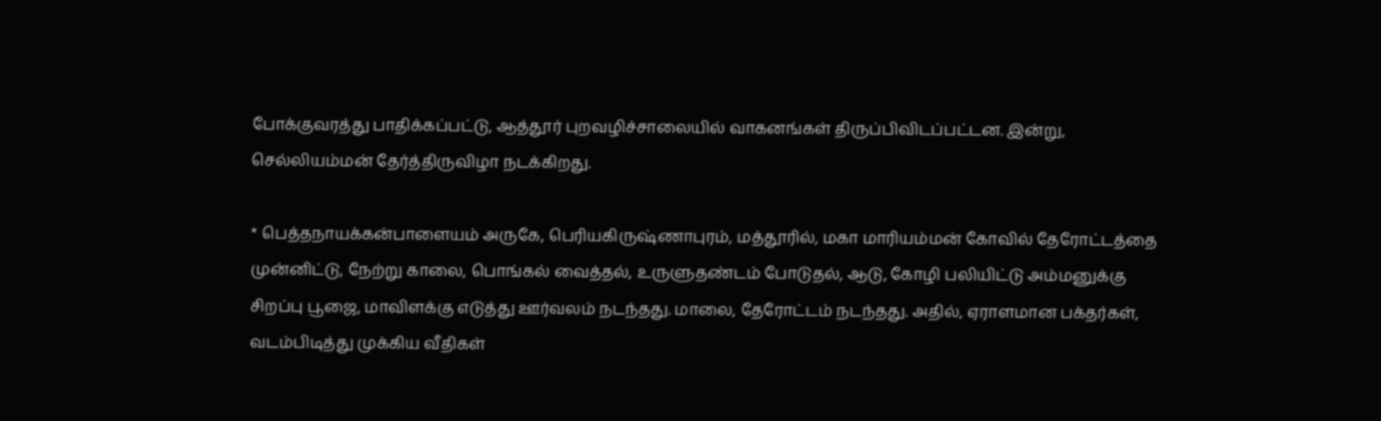போக்குவரத்து பாதிக்கப்பட்டு, ஆத்தூர் புறவழிச்சாலையில் வாகனங்கள் திருப்பிவிடப்பட்டன. இன்று, செல்லியம்மன் தேர்த்திருவிழா நடக்கிறது.

* பெத்தநாயக்கன்பாளையம் அருகே, பெரியகிருஷ்ணாபுரம், மத்தூரில், மகா மாரியம்மன் கோவில் தேரோட்டத்தை முன்னிட்டு, நேற்று காலை, பொங்கல் வைத்தல், உருளுதண்டம் போடுதல், ஆடு, கோழி பலியிட்டு அம்மனுக்கு சிறப்பு பூஜை, மாவிளக்கு எடுத்து ஊர்வலம் நடந்தது. மாலை, தேரோட்டம் நடந்தது. அதில், ஏராளமான பக்தர்கள், வடம்பிடித்து முக்கிய வீதிகள்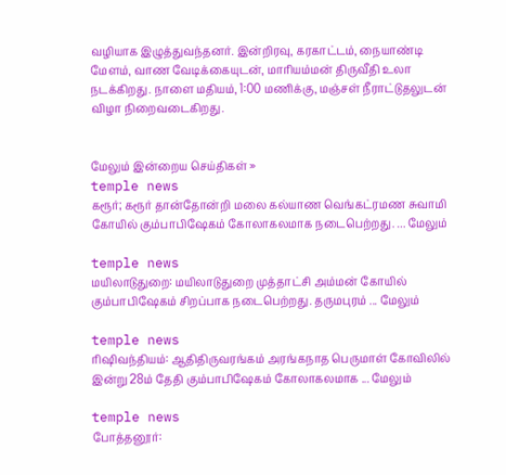வழியாக இழுத்துவந்தனர். இன்றிரவு, கரகாட்டம், நையாண்டி மேளம், வாண வேடிக்கையுடன், மாரியம்மன் திருவீதி உலா நடக்கிறது. நாளை மதியம், 1:00 மணிக்கு, மஞ்சள் நீராட்டுதலுடன் விழா நிறைவடைகிறது.


மேலும் இன்றைய செய்திகள் »
temple news
கரூர்; கரூர் தான்தோன்றி மலை கல்யாண வெங்கட்ரமண சுவாமி கோயில் கும்பாபிஷேகம் கோலாகலமாக நடைபெற்றது. ... மேலும்

temple news
மயிலாடுதுறை: மயிலாடுதுறை முத்தாட்சி அம்மன் கோயில் கும்பாபிஷேகம் சிறப்பாக நடைபெற்றது. தருமபுரம் ... மேலும்

temple news
ரிஷிவந்தியம்: ஆதிதிருவரங்கம் அரங்கநாத பெருமாள் கோவிலில் இன்று 28ம் தேதி கும்பாபிஷேகம் கோலாகலமாக ... மேலும்

temple news
போத்தனூர்: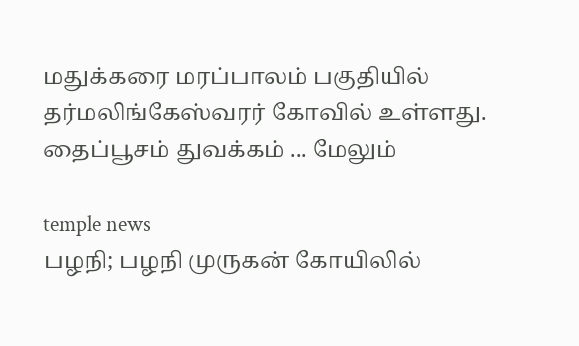மதுக்கரை மரப்பாலம் பகுதியில் தர்மலிங்கேஸ்வரர் கோவில் உள்ளது. தைப்பூசம் துவக்கம் ... மேலும்

temple news
பழநி; பழநி முருகன் கோயிலில்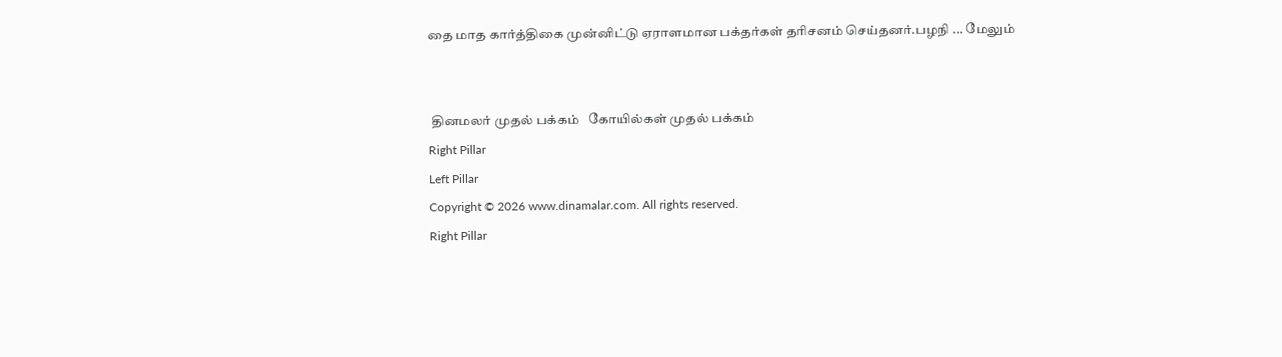தை மாத கார்த்திகை முன்னிட்டு ஏராளமான பக்தர்கள் தரிசனம் செய்தனர்.பழநி ... மேலும்


 தினமலர் முதல் பக்கம்   கோயில்கள் முதல் பக்கம்
Right Pillar
Left Pillar
Copyright © 2026 www.dinamalar.com. All rights reserved.
Right Pillar